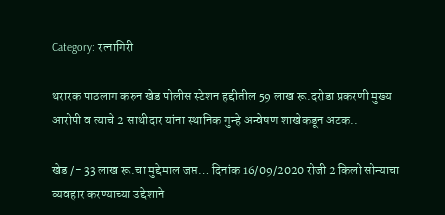Category: रत्नागिरी

थरारक पाठलाग करुन खेड पोलीस स्टेशन हद्दीतील 59 लाख रू.दरोडा प्रकरणी मुख्य आरोपी व त्याचे 2 साथीदार यांना स्थानिक गुन्हे अन्वेषण शाखेकडून अटक..

खेड /- 33 लाख रू.चा मुद्देमाल जप्त… दिनांक 16/09/2020 रोजी 2 किलो सोन्याचा व्यवहार करण्याच्या उद्देशाने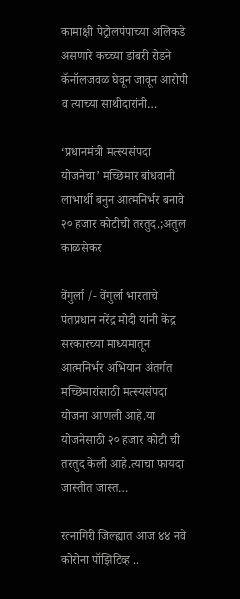कामाक्षी पेट्रोलपंपाच्या अलिकडे असणारे कच्च्या डांबरी रोडने कॅनॉलजवळ घेवून जावून आरोपी व त्याच्या साथीदारांनी…

‘प्रधानमंत्री मत्स्यसंपदा योजनेचा’ मच्छिमार बांधवानी लाभार्थी बनुन आत्मनिर्भर बनावे २० हजार कोटीची तरतुद.;अतुल काळसेकर

वेंगुर्ला /- वेंगुर्ला भारताचे पंतप्रधान नरेंद्र मोदी यांनी केंद्र सरकारच्या माध्यमातून आत्मनिर्भर अभियान अंतर्गत मच्छिमारांसाठी मत्स्यसंपदा योजना आणली आहे.या योजनेसाठी २० हजार कोटी ची तरतुद केली आहे.त्याचा फायदा जास्तीत जास्त…

रत्नागिरी जिल्ह्यात आज ४४ नवे कोरोना पॉझिटिव्ह ..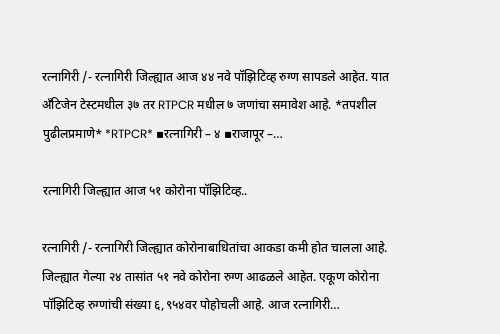रत्नागिरी /- रत्नागिरी जिल्ह्यात आज ४४ नवे पॉझिटिव्ह रुग्ण सापडले आहेत. यात ॲंटिजेन टेस्टमधील ३७ तर RTPCR मधील ७ जणांचा समावेश आहे. *तपशील पुढीलप्रमाणे* *RTPCR* ▪रत्नागिरी – ४ ▪राजापूर –…

रत्नागिरी जिल्ह्यात आज ५१ कोरोना पॉझिटिव्ह..

रत्नागिरी /- रत्नागिरी जिल्ह्यात कोरोनाबाधितांचा आकडा कमी होत चालला आहे. जिल्ह्यात गेल्या २४ तासांत ५१ नवे कोरोना रुग्ण आढळले आहेत. एकूण कोरोना पॉझिटिव्ह रुग्णांची संख्या ६,९५४वर पोहोचली आहे. आज रत्नागिरी…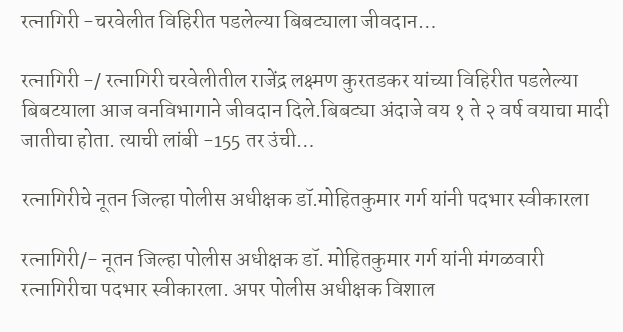रत्नागिरी -चरवेलीत विहिरीत पडलेल्या बिबट्याला जीवदान…

रत्नागिरी -/ रत्नागिरी चरवेलीतील राजेंद्र लक्ष्मण कुरतडकर यांच्या विहिरीत पडलेल्या बिबटयाला आज वनविभागाने जीवदान दिले.बिबट्या अंदाजे वय १ ते २ वर्ष वयाचा मादी जातीचा होता. त्याची लांबी -155 तर उंची…

रत्नागिरीचे नूतन जिल्हा पोलीस अधीक्षक डॉ.मोहितकुमार गर्ग यांनी पदभार स्वीकारला

रत्नागिरी/- नूतन जिल्हा पोलीस अधीक्षक डॉ. मोहितकुमार गर्ग यांनी मंगळवारी रत्नागिरीचा पदभार स्वीकारला. अपर पोलीस अधीक्षक विशाल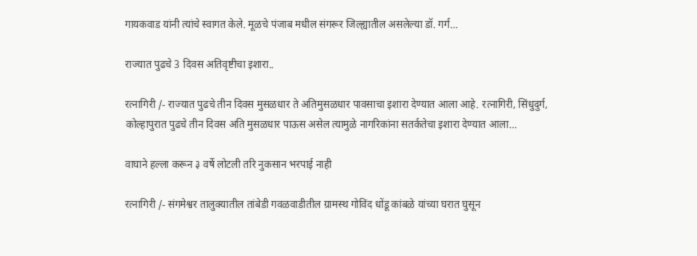गायकवाड यांनी त्यांचे स्वागत केले. मूळचे पंजाब मधील संगरूर जिल्ह्यातील असलेल्या डॉ. गर्ग…

राज्यात पुढचे 3 दिवस अतिवृष्टीचा इशारा..

रत्नागिरी /- राज्यात पुढचे तीन दिवस मुसळधार ते अतिमुसळधार पावसाचा इशारा देण्यात आला आहे. रत्नागिरी, सिंधुदुर्ग, कोल्हापुरात पुढचे तीन दिवस अति मुसळधार पाऊस असेल त्यामुळे नागरिकांना सतर्कतेचा इशारा देण्यात आला…

वाघाने हल्ला करून ३ वर्षे लोटली तरि नुकसान भरपाई नाही

रत्नागिरी /- संगमेश्वर तालुक्यातील तांबेडी गवळवाडीतील ग्रामस्थ गोविंद धोंडू कांबळे यांच्या घरात घुसून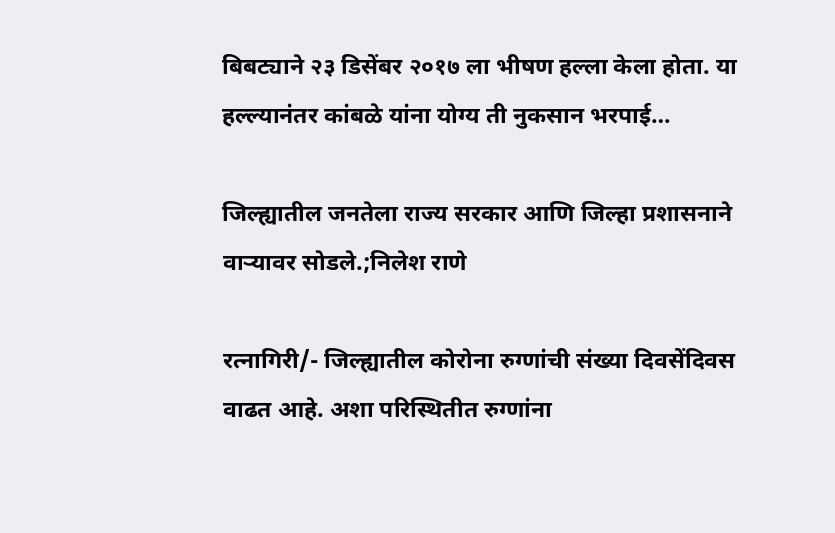बिबट्याने २३ डिसेंबर २०१७ ला भीषण हल्ला केला होता. या हल्ल्यानंतर कांबळे यांना योग्य ती नुकसान भरपाई…

जिल्ह्यातील जनतेला राज्य सरकार आणि जिल्हा प्रशासनाने वाऱ्यावर सोडले.;निलेश राणे

रत्नागिरी/- जिल्ह्यातील कोरोना रुग्णांची संख्या दिवसेंदिवस वाढत आहे. अशा परिस्थितीत रुग्णांना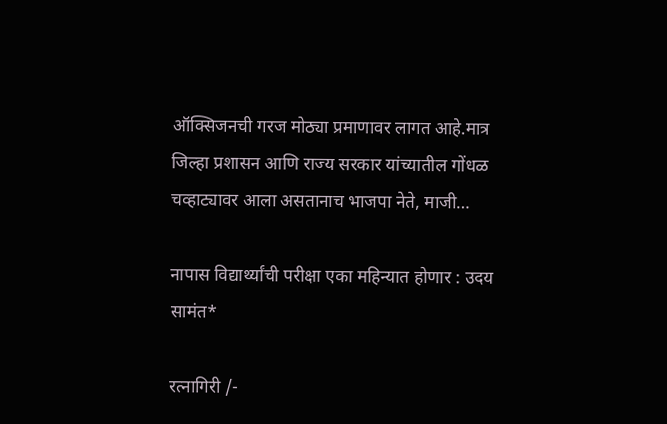ऑक्सिजनची गरज मोठ्या प्रमाणावर लागत आहे.मात्र जिल्हा प्रशासन आणि राज्य सरकार यांच्यातील गोंधळ चव्हाट्यावर आला असतानाच भाजपा नेते, माजी…

नापास विद्यार्थ्यांची परीक्षा एका महिन्यात होणार : उदय सामंत*

रत्नागिरी /-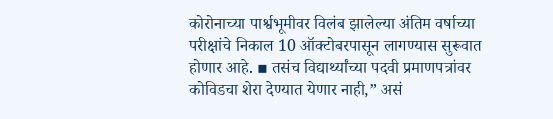कोरोनाच्या पार्श्वभूमीवर विलंब झालेल्या अंतिम वर्षाच्या परीक्षांचे निकाल 10 ऑक्टोबरपासून लागण्यास सुरूवात होणार आहे. ▪ तसंच विद्यार्थ्यांच्या पदवी प्रमाणपत्रांवर कोविडचा शेरा देण्यात येणार नाही,” असं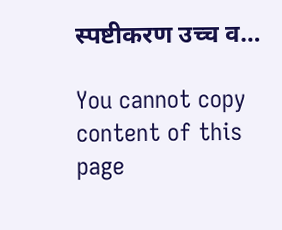स्पष्टीकरण उच्च व…

You cannot copy content of this page